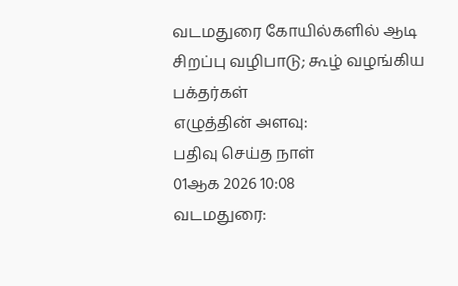வடமதுரை கோயில்களில் ஆடி சிறப்பு வழிபாடு; கூழ் வழங்கிய பக்தர்கள்
எழுத்தின் அளவு:
பதிவு செய்த நாள்
01ஆக 2026 10:08
வடமதுரை: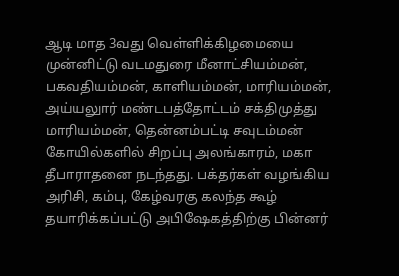ஆடி மாத 3வது வெள்ளிக்கிழமையை முன்னிட்டு வடமதுரை மீனாட்சியம்மன், பகவதியம்மன், காளியம்மன், மாரியம்மன், அய்யலுார் மண்டபத்தோட்டம் சக்திமுத்து மாரியம்மன், தென்னம்பட்டி சவுடம்மன் கோயில்களில் சிறப்பு அலங்காரம், மகா தீபாராதனை நடந்தது. பக்தர்கள் வழங்கிய அரிசி, கம்பு, கேழ்வரகு கலந்த கூழ் தயாரிக்கப்பட்டு அபிஷேகத்திற்கு பின்னர்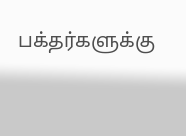பக்தர்களுக்கு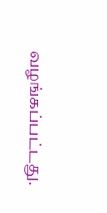வழங்கப்பட்டது.